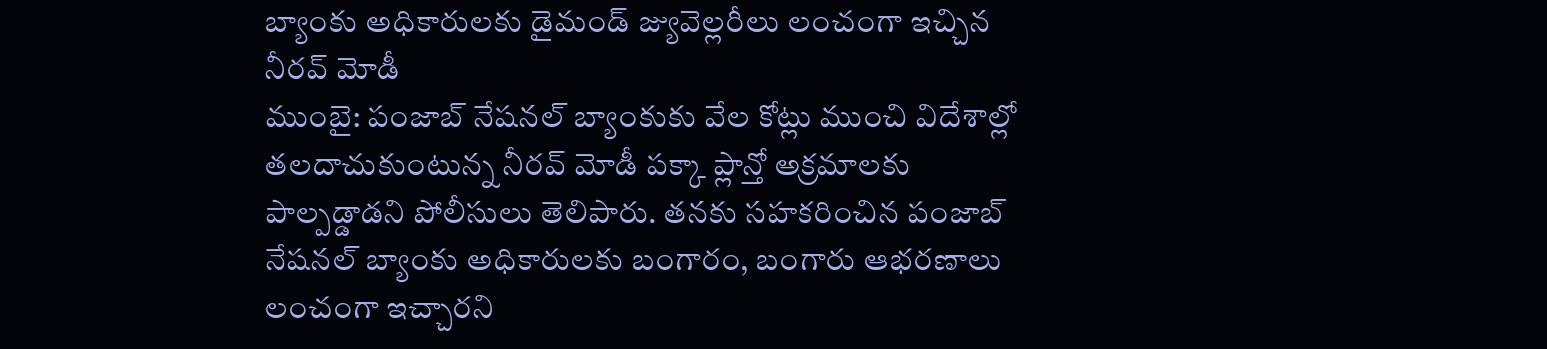బ్యాంకు అధికారులకు డైమండ్ జ్యువెల్లరీలు లంచంగా ఇచ్చిన నీరవ్ మోడీ
ముంబై: పంజాబ్ నేషనల్ బ్యాంకుకు వేల కోట్లు ముంచి విదేశాల్లో తలదాచుకుంటున్న నీరవ్ మోడీ పక్కా ప్లాన్తో అక్రమాలకు పాల్పడ్డాడని పోలీసులు తెలిపారు. తనకు సహకరించిన పంజాబ్ నేషనల్ బ్యాంకు అధికారులకు బంగారం, బంగారు ఆభరణాలు లంచంగా ఇచ్చారని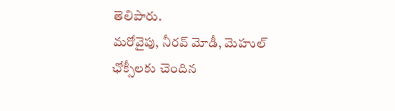తెలిపారు.
మరోవైపు, నీరవ్ మోడీ, మెహుల్ ఛోక్సీలకు చెందిన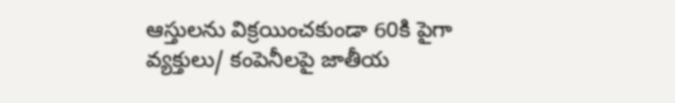ఆస్తులను విక్రయించకుండా 60కి పైగా వ్యక్తులు/ కంపెనీలపై జాతీయ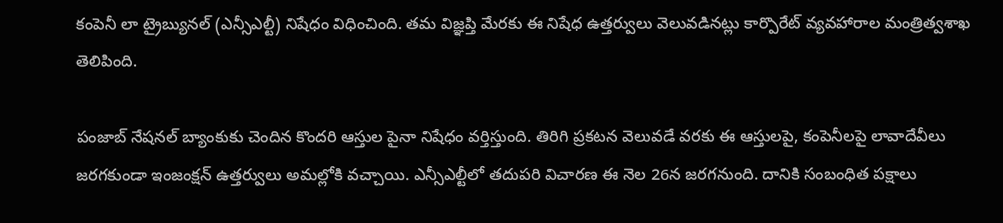కంపెనీ లా ట్రైబ్యునల్ (ఎన్సీఎల్టీ) నిషేధం విధించింది. తమ విజ్ఞప్తి మేరకు ఈ నిషేధ ఉత్తర్వులు వెలువడినట్లు కార్పొరేట్ వ్యవహారాల మంత్రిత్వశాఖ తెలిపింది.

పంజాబ్ నేషనల్ బ్యాంకుకు చెందిన కొందరి ఆస్తుల పైనా నిషేధం వర్తిస్తుంది. తిరిగి ప్రకటన వెలువడే వరకు ఈ ఆస్తులపై, కంపెనీలపై లావాదేవీలు జరగకుండా ఇంజంక్షన్ ఉత్తర్వులు అమల్లోకి వచ్చాయి. ఎన్సీఎల్టీలో తదుపరి విచారణ ఈ నెల 26న జరగనుంది. దానికి సంబంధిత పక్షాలు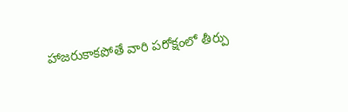హాజరుకాకపోతే వారి పరోక్షంలో తీర్పు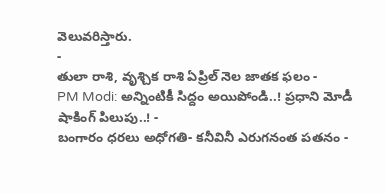వెలువరిస్తారు.
-
తులా రాశి, వృశ్చిక రాశి ఏప్రిల్ నెల జాతక ఫలం -
PM Modi: అన్నింటికీ సిద్దం అయిపోండి..! ప్రధాని మోడీ షాకింగ్ పిలుపు..! -
బంగారం ధరలు అధోగతి- కనీవినీ ఎరుగనంత పతనం -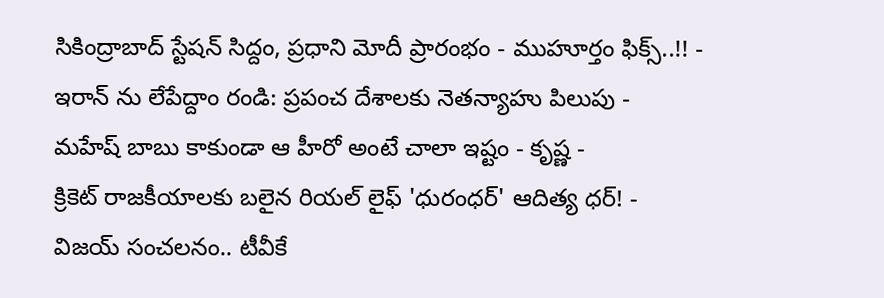సికింద్రాబాద్ స్టేషన్ సిద్దం, ప్రధాని మోదీ ప్రారంభం - ముహూర్తం ఫిక్స్..!! -
ఇరాన్ ను లేపేద్దాం రండి: ప్రపంచ దేశాలకు నెతన్యాహు పిలుపు -
మహేష్ బాబు కాకుండా ఆ హీరో అంటే చాలా ఇష్టం - కృష్ణ -
క్రికెట్ రాజకీయాలకు బలైన రియల్ లైఫ్ 'ధురంధర్' ఆదిత్య ధర్! -
విజయ్ సంచలనం.. టీవీకే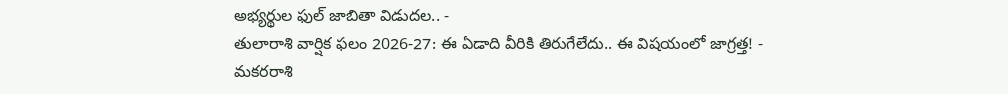అభ్యర్థుల ఫుల్ జాబితా విడుదల.. -
తులారాశి వార్షిక ఫలం 2026-27: ఈ ఏడాది వీరికి తిరుగేలేదు.. ఈ విషయంలో జాగ్రత్త! -
మకరరాశి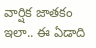వార్షిక జాతకం ఇలా.. ఈ ఏడాది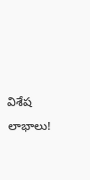విశేష లాభాలు!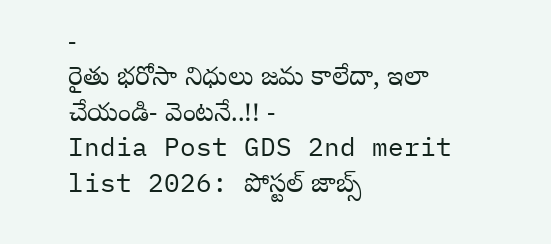-
రైతు భరోసా నిధులు జమ కాలేదా, ఇలా చేయండి- వెంటనే..!! -
India Post GDS 2nd merit list 2026: పోస్టల్ జాబ్స్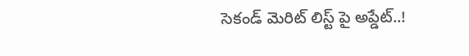సెకండ్ మెరిట్ లిస్ట్ పై అప్డేట్..!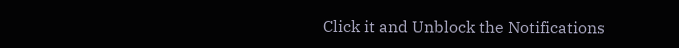Click it and Unblock the Notifications